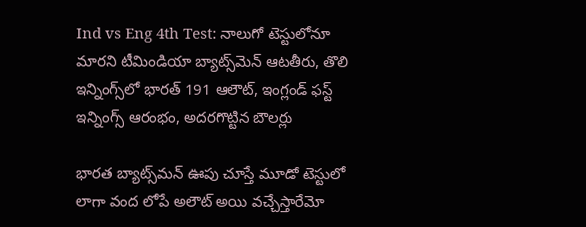Ind vs Eng 4th Test: నాలుగో టెస్టులోనూ మారని టీమిండియా బ్యాట్స్‌మెన్‌ ఆటతీరు, తొలి ఇన్నింగ్స్‌లో భారత్ 191 ఆలౌట్, ఇంగ్లండ్ ఫస్ట్ ఇన్నింగ్స్ ఆరంభం, అదరగొట్టిన బౌలర్లు

భారత బ్యాట్స్‌మన్‌ ఊపు చూస్తే మూడో టెస్టులో లాగా వంద లోపే అలౌట్ అయి వచ్చేస్తారేమో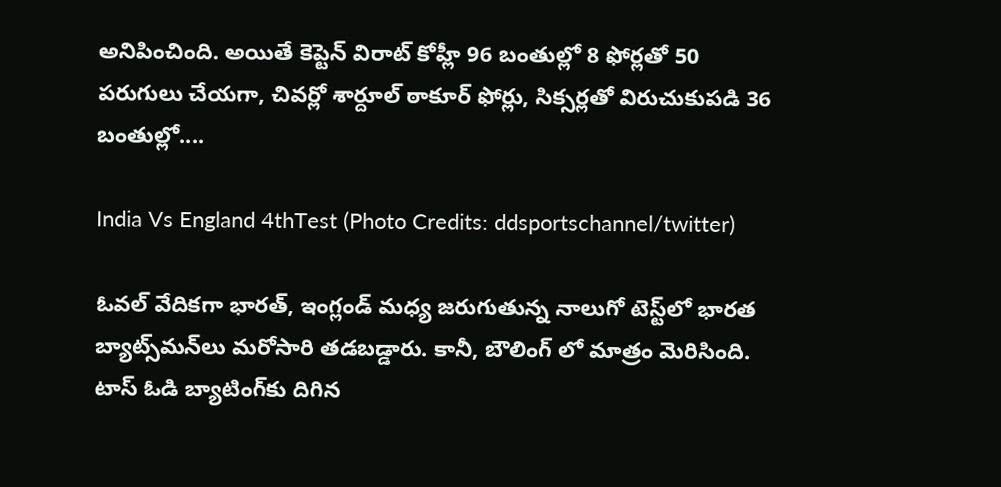అనిపించింది. అయితే కెప్టెన్ విరాట్ కోహ్లీ 96 బంతుల్లో 8 ఫోర్లతో 50 పరుగులు చేయగా, చివర్లో శార్దూల్ ఠాకూర్ ఫోర్లు, సిక్సర్లతో విరుచుకుపడి 36 బంతుల్లో....

India Vs England 4thTest (Photo Credits: ddsportschannel/twitter)

ఓవల్ వేదికగా భారత్‌, ఇంగ్లండ్‌ మధ్య జరుగుతున్న నాలుగో టెస్ట్‌లో భారత బ్యాట్స్‌మన్‌లు మరోసారి తడబడ్డారు. కానీ, బౌలింగ్ లో మాత్రం మెరిసింది. టాస్ ఓడి బ్యాటింగ్‌కు దిగిన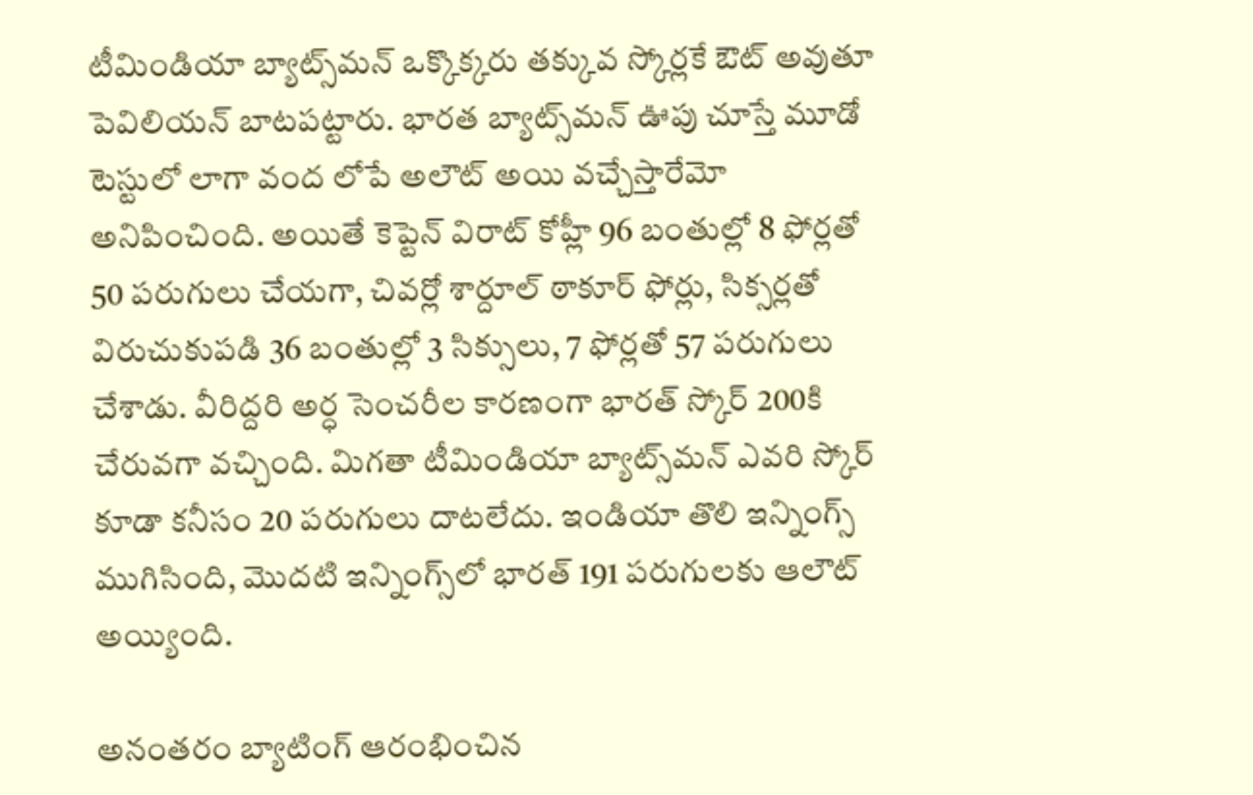టీమిండియా బ్యాట్స్‌మన్‌ ఒక్కొక్కరు తక్కువ స్కోర్లకే ఔట్ అవుతూ పెవిలియన్ బాటపట్టారు. భారత బ్యాట్స్‌మన్‌ ఊపు చూస్తే మూడో టెస్టులో లాగా వంద లోపే అలౌట్ అయి వచ్చేస్తారేమో అనిపించింది. అయితే కెప్టెన్ విరాట్ కోహ్లీ 96 బంతుల్లో 8 ఫోర్లతో 50 పరుగులు చేయగా, చివర్లో శార్దూల్ ఠాకూర్ ఫోర్లు, సిక్సర్లతో విరుచుకుపడి 36 బంతుల్లో 3 సిక్సులు, 7 ఫోర్లతో 57 పరుగులు చేశాడు. వీరిద్దరి అర్ధ సెంచరీల కారణంగా భారత్ స్కోర్ 200కి చేరువగా వచ్చింది. మిగతా టీమిండియా బ్యాట్స్‌మన్‌ ఎవరి స్కోర్ కూడా కనీసం 20 పరుగులు దాటలేదు. ఇండియా తొలి ఇన్నింగ్స్ ముగిసింది, మొదటి ఇన్నింగ్స్‌లో భారత్ 191 పరుగులకు ఆలౌట్ అయ్యింది.

అనంతరం బ్యాటింగ్ ఆరంభించిన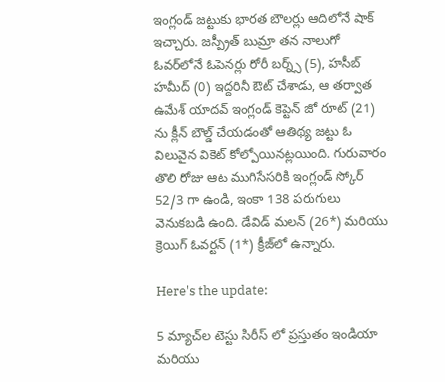ఇంగ్లండ్ జట్టుకు భారత బౌలర్లు ఆదిలోనే షాక్ ఇచ్చారు. జస్ప్రీత్ బుమ్రా తన నాలుగో ఓవర్‌లోనే ఓపెనర్లు రోరీ బర్న్స్ (5), హసీబ్ హమీద్ (0) ఇద్దరినీ ఔట్ చేశాడు, ఆ తర్వాత ఉమేశ్ యాదవ్ ఇంగ్లండ్ కెప్టెన్ జో రూట్ (21) ను క్లీన్ బౌల్డ్ చేయడంతో ఆతిథ్య జట్టు ఓ విలువైన వికెట్ కోల్పోయినట్లయింది. గురువారం తొలి రోజు ఆట ముగిసేసరికి ఇంగ్లండ్ స్కోర్ 52/3 గా ఉండి, ఇంకా 138 పరుగులు వెనుకబడి ఉంది. డేవిడ్ మలన్ (26*) మరియు క్రెయిగ్ ఓవర్టన్ (1*) క్రీజ్‌లో ఉన్నారు.

Here's the update:

5 మ్యాచ్‌ల టెస్టు సిరీస్ లో ప్రస్తుతం ఇండియా మరియు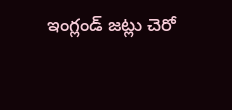ఇంగ్లండ్ జట్లు చెరో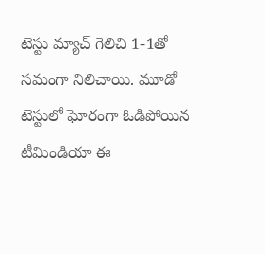టెస్టు మ్యాచ్ గెలిచి 1-1తో సమంగా నిలిచాయి. మూడో టెస్టులో ఘోరంగా ఓడిపోయిన టీమిండియా ఈ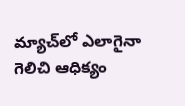మ్యాచ్‌లో ఎలాగైనా గెలిచి ఆధిక్యం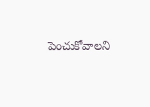పెంచుకోవాలని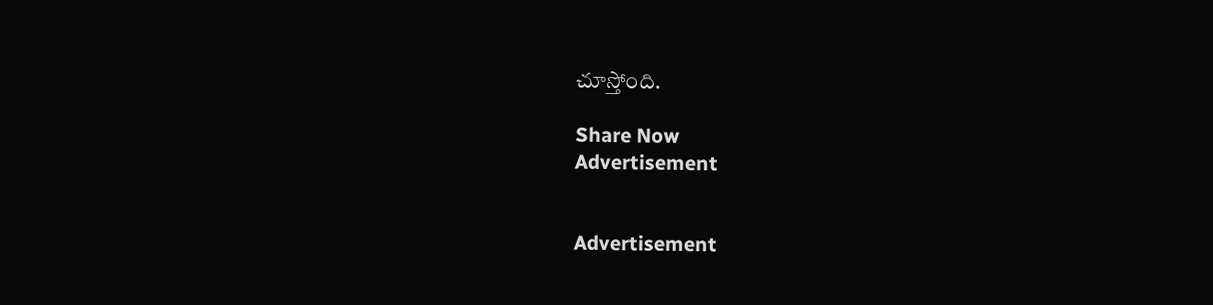చూస్తోంది.

Share Now
Advertisement


Advertisement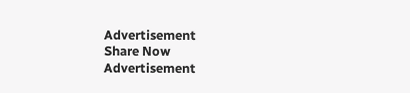Advertisement
Share Now
Advertisement